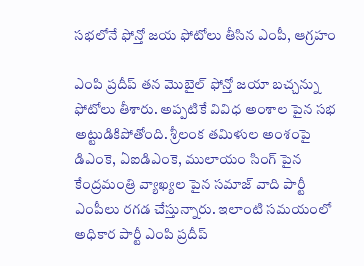సభలోనే ఫోన్తో జయ ఫోటోలు తీసిన ఎంపీ, ఆగ్రహం

ఎంపి ప్రదీప్ తన మొబైల్ ఫోన్తో జయా బచ్చన్ను ఫోటోలు తీశారు. అప్పటికే వివిధ అంశాల పైన సభ అట్టుడికిపోతోంది. శ్రీలంక తమిళుల అంశంపై డిఎంకె, ఏఐడిఎంకె, ములాయం సింగ్ పైన కేంద్రమంత్రి వ్యాఖ్యల పైన సమాజ్ వాది పార్టీ ఎంపీలు రగడ చేస్తున్నారు. ఇలాంటి సమయంలో అధికార పార్టీ ఎంపి ప్రదీప్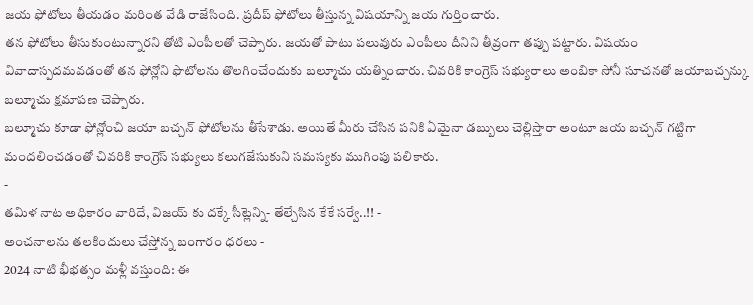జయ ఫోటోలు తీయడం మరింత వేడి రాజేసింది. ప్రదీప్ ఫోటోలు తీస్తున్న విషయాన్ని జయ గుర్తించారు.
తన ఫోటోలు తీసుకుంటున్నారని తోటి ఎంపీలతో చెప్పారు. జయతో పాటు పలువురు ఎంపీలు దీనిని తీవ్రంగా తప్పు పట్టారు. విషయం వివాదాస్పదమవడంతో తన ఫోన్లోని ఫొటోలను తొలగించేందుకు బల్మూచు యత్నించారు. చివరికి కాంగ్రెస్ సభ్యురాలు అంబికా సోనీ సూచనతో జయాబచ్చన్కు బల్మూచు క్షమాపణ చెప్పారు.
బల్మూచు కూడా ఫోన్లోంచి జయా బచ్చన్ ఫోటోలను తీసేశాడు. అయితే మీరు చేసిన పనికి ఏమైనా డబ్బులు చెల్లిస్తారా అంటూ జయ బచ్చన్ గట్టిగా మందలించడంతో చివరికి కాంగ్రెస్ సభ్యులు కలుగజేసుకుని సమస్యకు ముగింపు పలికారు.
-
తమిళ నాట అధికారం వారిదే, విజయ్ కు దక్కే సీట్లెన్ని- తేల్చేసిన కేకే సర్వే..!! -
అంచనాలను తలకిందులు చేస్తోన్న బంగారం ధరలు -
2024 నాటి భీభత్సం మళ్లీ వస్తుంది: ఈ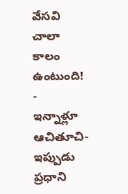వేసవి చాలా కాలం ఉంటుంది! -
ఇన్నాళ్లూ ఆచితూచి- ఇప్పుడు ప్రధాని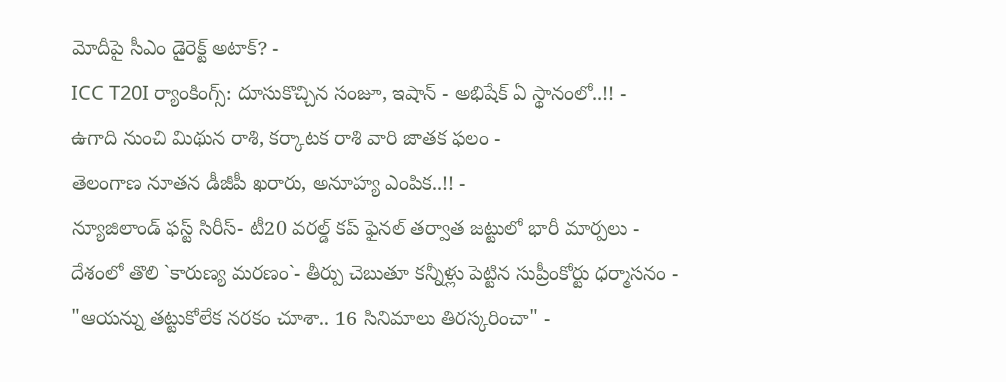మోదీపై సీఎం డైరెక్ట్ అటాక్? -
ICC T20I ర్యాంకింగ్స్: దూసుకొచ్చిన సంజూ, ఇషాన్ - అభిషేక్ ఏ స్థానంలో..!! -
ఉగాది నుంచి మిథున రాశి, కర్కాటక రాశి వారి జాతక ఫలం -
తెలంగాణ నూతన డీజీపీ ఖరారు, అనూహ్య ఎంపిక..!! -
న్యూజిలాండ్ ఫస్ట్ సిరీస్- టీ20 వరల్డ్ కప్ ఫైనల్ తర్వాత జట్టులో భారీ మార్పలు -
దేశంలో తొలి `కారుణ్య మరణం`- తీర్పు చెబుతూ కన్నీళ్లు పెట్టిన సుప్రీంకోర్టు ధర్మాసనం -
"ఆయన్ను తట్టుకోలేక నరకం చూశా.. 16 సినిమాలు తిరస్కరించా" -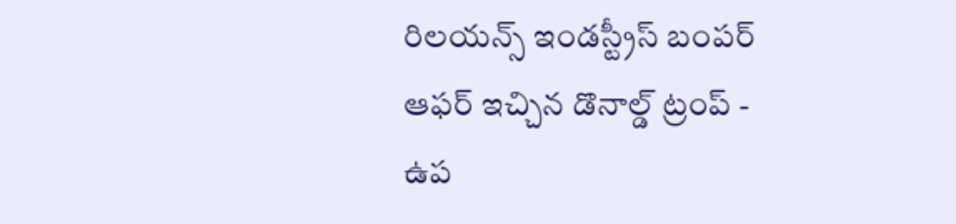రిలయన్స్ ఇండస్ట్రీస్ బంపర్ ఆఫర్ ఇచ్చిన డొనాల్డ్ ట్రంప్ -
ఉప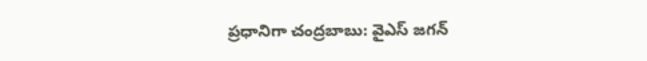ప్రధానిగా చంద్రబాబు: వైఎస్ జగన్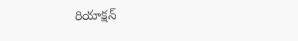రియాక్షన్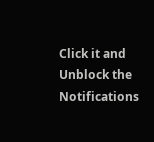Click it and Unblock the Notifications